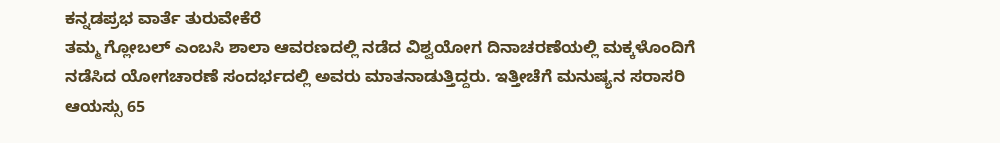ಕನ್ನಡಪ್ರಭ ವಾರ್ತೆ ತುರುವೇಕೆರೆ
ತಮ್ಮ ಗ್ಲೋಬಲ್ ಎಂಬಸಿ ಶಾಲಾ ಆವರಣದಲ್ಲಿ ನಡೆದ ವಿಶ್ವಯೋಗ ದಿನಾಚರಣೆಯಲ್ಲಿ ಮಕ್ಕಳೊಂದಿಗೆ ನಡೆಸಿದ ಯೋಗಚಾರಣೆ ಸಂದರ್ಭದಲ್ಲಿ ಅವರು ಮಾತನಾಡುತ್ತಿದ್ದರು. ಇತ್ತೀಚೆಗೆ ಮನುಷ್ಯನ ಸರಾಸರಿ ಆಯಸ್ಸು 65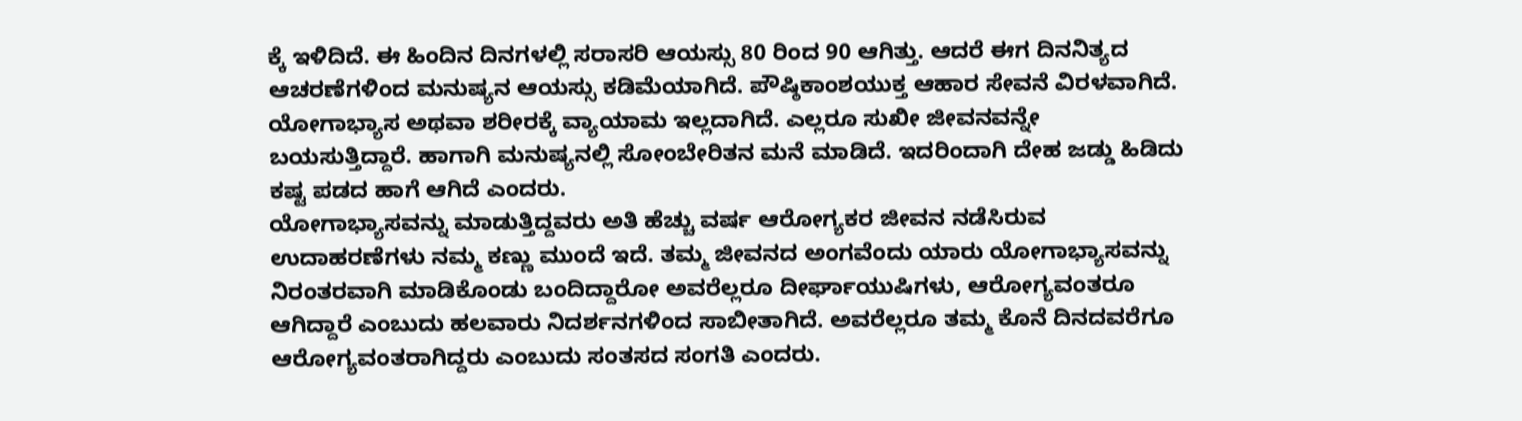ಕ್ಕೆ ಇಳಿದಿದೆ. ಈ ಹಿಂದಿನ ದಿನಗಳಲ್ಲಿ ಸರಾಸರಿ ಆಯಸ್ಸು 80 ರಿಂದ 90 ಆಗಿತ್ತು. ಆದರೆ ಈಗ ದಿನನಿತ್ಯದ ಆಚರಣೆಗಳಿಂದ ಮನುಷ್ಯನ ಆಯಸ್ಸು ಕಡಿಮೆಯಾಗಿದೆ. ಪೌಷ್ಠಿಕಾಂಶಯುಕ್ತ ಆಹಾರ ಸೇವನೆ ವಿರಳವಾಗಿದೆ. ಯೋಗಾಭ್ಯಾಸ ಅಥವಾ ಶರೀರಕ್ಕೆ ವ್ಯಾಯಾಮ ಇಲ್ಲದಾಗಿದೆ. ಎಲ್ಲರೂ ಸುಖೀ ಜೀವನವನ್ನೇ ಬಯಸುತ್ತಿದ್ದಾರೆ. ಹಾಗಾಗಿ ಮನುಷ್ಯನಲ್ಲಿ ಸೋಂಬೇರಿತನ ಮನೆ ಮಾಡಿದೆ. ಇದರಿಂದಾಗಿ ದೇಹ ಜಡ್ಡು ಹಿಡಿದು ಕಷ್ಟ ಪಡದ ಹಾಗೆ ಆಗಿದೆ ಎಂದರು.
ಯೋಗಾಭ್ಯಾಸವನ್ನು ಮಾಡುತ್ತಿದ್ದವರು ಅತಿ ಹೆಚ್ಚು ವರ್ಷ ಆರೋಗ್ಯಕರ ಜೀವನ ನಡೆಸಿರುವ ಉದಾಹರಣೆಗಳು ನಮ್ಮ ಕಣ್ಣು ಮುಂದೆ ಇದೆ. ತಮ್ಮ ಜೀವನದ ಅಂಗವೆಂದು ಯಾರು ಯೋಗಾಭ್ಯಾಸವನ್ನು ನಿರಂತರವಾಗಿ ಮಾಡಿಕೊಂಡು ಬಂದಿದ್ದಾರೋ ಅವರೆಲ್ಲರೂ ದೀರ್ಘಾಯುಷಿಗಳು, ಆರೋಗ್ಯವಂತರೂ ಆಗಿದ್ದಾರೆ ಎಂಬುದು ಹಲವಾರು ನಿದರ್ಶನಗಳಿಂದ ಸಾಬೀತಾಗಿದೆ. ಅವರೆಲ್ಲರೂ ತಮ್ಮ ಕೊನೆ ದಿನದವರೆಗೂ ಆರೋಗ್ಯವಂತರಾಗಿದ್ದರು ಎಂಬುದು ಸಂತಸದ ಸಂಗತಿ ಎಂದರು.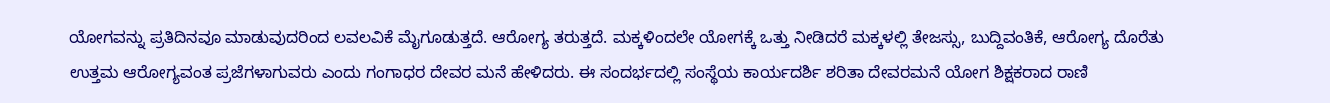ಯೋಗವನ್ನು ಪ್ರತಿದಿನವೂ ಮಾಡುವುದರಿಂದ ಲವಲವಿಕೆ ಮೈಗೂಡುತ್ತದೆ. ಆರೋಗ್ಯ ತರುತ್ತದೆ. ಮಕ್ಕಳಿಂದಲೇ ಯೋಗಕ್ಕೆ ಒತ್ತು ನೀಡಿದರೆ ಮಕ್ಕಳಲ್ಲಿ ತೇಜಸ್ಸು, ಬುದ್ದಿವಂತಿಕೆ, ಆರೋಗ್ಯ ದೊರೆತು ಉತ್ತಮ ಆರೋಗ್ಯವಂತ ಪ್ರಜೆಗಳಾಗುವರು ಎಂದು ಗಂಗಾಧರ ದೇವರ ಮನೆ ಹೇಳಿದರು. ಈ ಸಂದರ್ಭದಲ್ಲಿ ಸಂಸ್ಥೆಯ ಕಾರ್ಯದರ್ಶಿ ಶರಿತಾ ದೇವರಮನೆ ಯೋಗ ಶಿಕ್ಷಕರಾದ ರಾಣಿ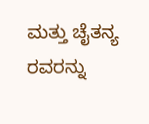ಮತ್ತು ಚೈತನ್ಯ ರವರನ್ನು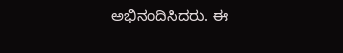ಅಭಿನಂದಿಸಿದರು. ಈ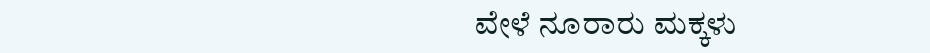ವೇಳೆ ನೂರಾರು ಮಕ್ಕಳು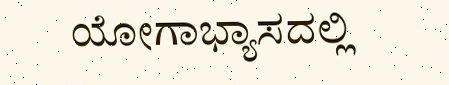ಯೋಗಾಭ್ಯಾಸದಲ್ಲಿ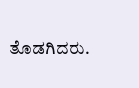ತೊಡಗಿದರು.